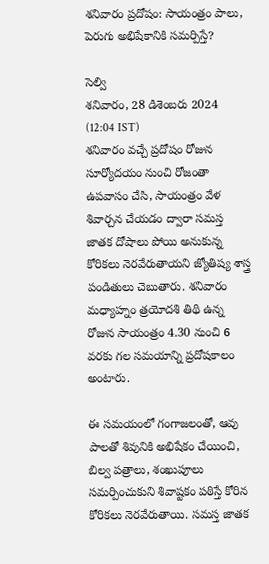శనివారం ప్రదోషం: సాయంత్రం పాలు, పెరుగు అభిషేకానికి సమర్పిస్తే?

సెల్వి
శనివారం, 28 డిశెంబరు 2024 (12:04 IST)
శనివారం వచ్చే ప్రదోషం రోజున సూర్యోదయం నుంచి రోజంతా ఉపవాసం చేసి, సాయంత్రం వేళ శివార్చన చేయడం ద్వారా సమస్త జాతక దోషాలు పోయి అనుకున్న కోరికలు నెరవేరుతాయని జ్యోతిష్య శాస్త్ర పండితులు చెబుతారు. శనివారం మధ్యాహ్నం త్రయోదశి తిథి ఉన్న రోజున సాయంత్రం 4.30 నుంచి 6 వరకు గల సమయాన్ని ప్రదోషకాలం అంటారు.

ఈ సమయంలో గంగాజలంతో, ఆవు పాలతో శివునికి అభిషేకం చేయించి, బిల్వ పత్రాలు, శంఖుపూలు సమర్పించుకుని శివాష్టకం పఠిస్తే కోరిన కోరికలు నెరవేరుతాయి. సమస్త జాతక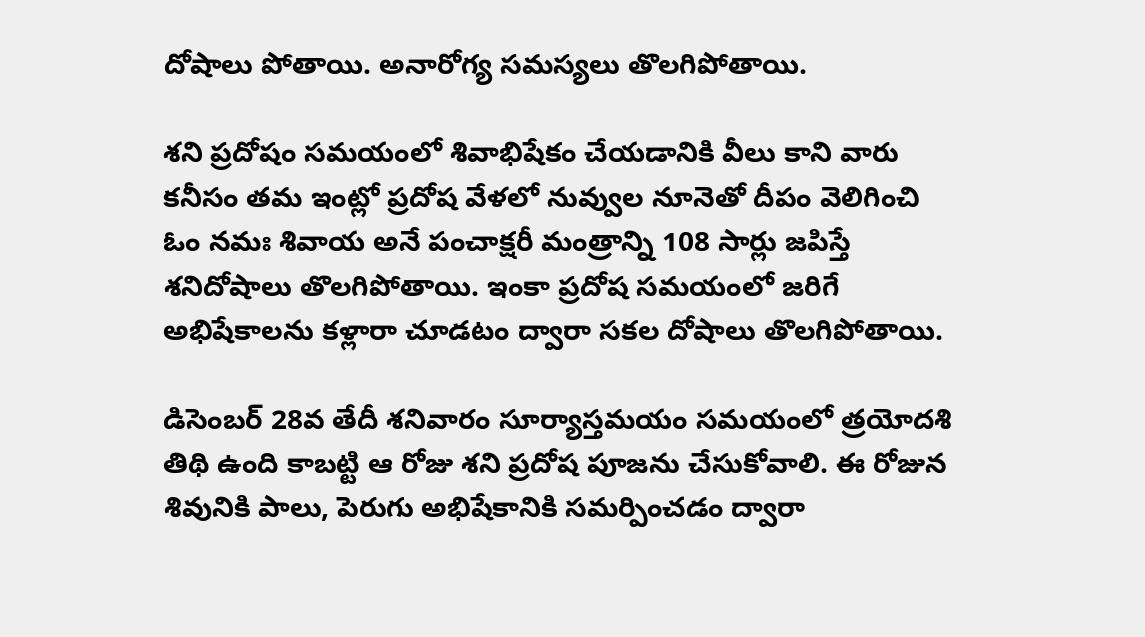దోషాలు పోతాయి. అనారోగ్య సమస్యలు తొలగిపోతాయి.

శని ప్రదోషం సమయంలో శివాభిషేకం చేయడానికి వీలు కాని వారు కనీసం తమ ఇంట్లో ప్రదోష వేళలో నువ్వుల నూనెతో దీపం వెలిగించి ఓం నమః శివాయ అనే పంచాక్షరీ మంత్రాన్ని 108 సార్లు జపిస్తే శనిదోషాలు తొలగిపోతాయి. ఇంకా ప్రదోష సమయంలో జరిగే అభిషేకాలను కళ్లారా చూడటం ద్వారా సకల దోషాలు తొలగిపోతాయి.

డిసెంబర్ 28వ తేదీ శనివారం సూర్యాస్తమయం సమయంలో త్రయోదశి తిథి ఉంది కాబట్టి ఆ రోజు శని ప్రదోష పూజను చేసుకోవాలి. ఈ రోజున శివునికి పాలు, పెరుగు అభిషేకానికి సమర్పించడం ద్వారా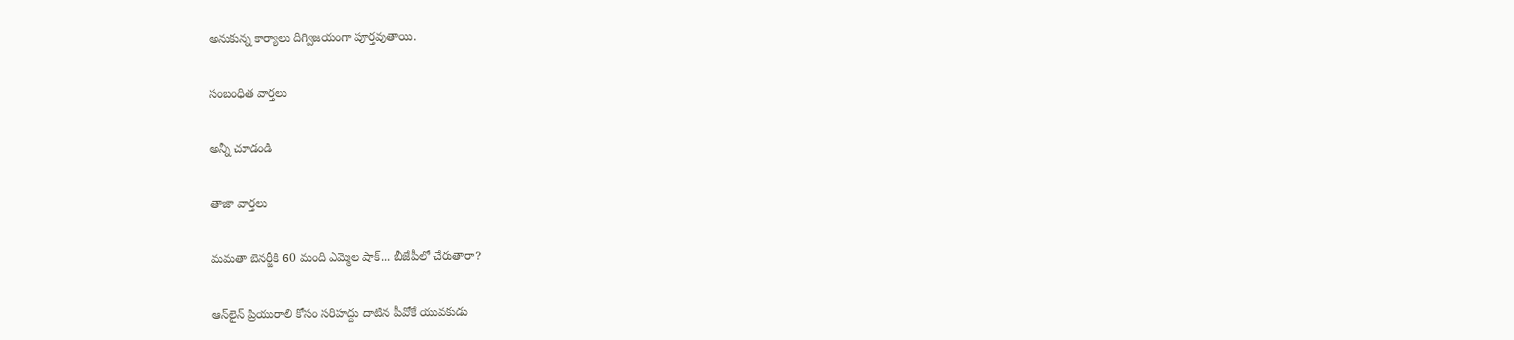అనుకున్న కార్యాలు దిగ్విజయంగా పూర్తవుతాయి.

సంబంధిత వార్తలు

అన్నీ చూడండి

తాజా వార్తలు

మమతా బెనర్జీకి 60 మంది ఎమ్మెల షాక్... బీజేపీలో చేరుతారా?

ఆన్‌లైన్ ప్రియురాలి కోసం సరిహద్దు దాటిన పీవోకే యువకుడు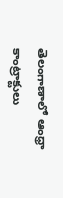తెలంగాణాలో ఆంధ్రా కాంట్రాక్టులు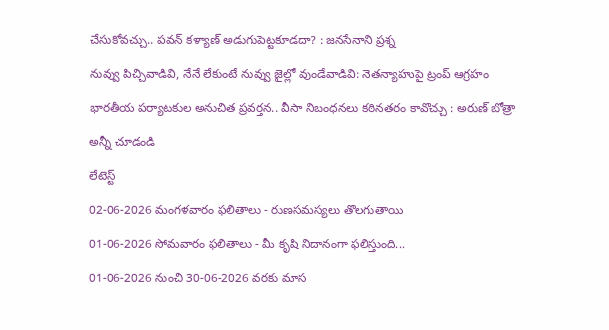చేసుకోవచ్చు.. పవన్ కళ్యాణ్ అడుగుపెట్టకూడదా? : జనసేనాని ప్రశ్న

నువ్వు పిచ్చివాడివి, నేనే లేకుంటే నువ్వు జైల్లో వుండేవాడివి: నెతన్యాహుపై ట్రంప్ ఆగ్రహం

భారతీయ పర్యాటకుల అనుచిత ప్రవర్తన.. వీసా నిబంధనలు కఠినతరం కావొచ్చు : అరుణ్ బోత్రా

అన్నీ చూడండి

లేటెస్ట్

02-06-2026 మంగళవారం ఫలితాలు - రుణసమస్యలు తొలగుతాయి

01-06-2026 సోమవారం ఫలితాలు - మీ కృషి నిదానంగా ఫలిస్తుంది...

01-06-2026 నుంచి 30-06-2026 వరకు మాస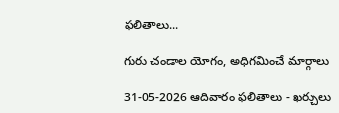ఫలితాలు...

గురు చండాల యోగం, అధిగమించే మార్గాలు

31-05-2026 ఆదివారం ఫలితాలు - ఖర్చులు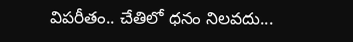విపరీతం.. చేతిలో ధనం నిలవదు...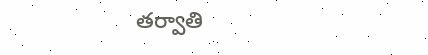తర్వాతి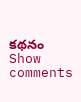కథనం
Show comments